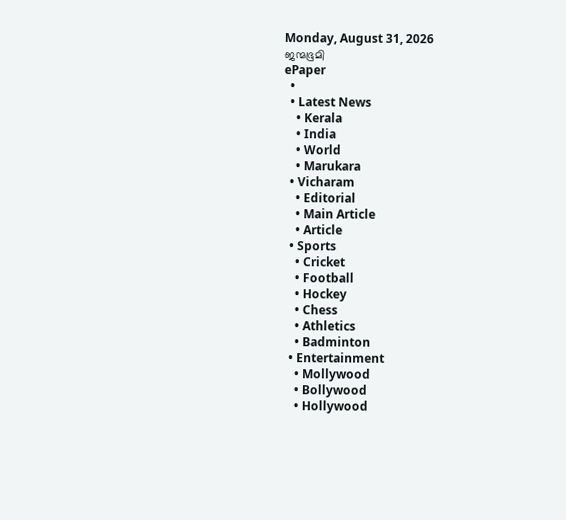Monday, August 31, 2026
ജന്മഭൂമി
ePaper
  •
  • Latest News
    • Kerala
    • India
    • World
    • Marukara
  • Vicharam
    • Editorial
    • Main Article
    • Article
  • Sports
    • Cricket
    • Football
    • Hockey
    • Chess
    • Athletics
    • Badminton
  • Entertainment
    • Mollywood
    • Bollywood
    • Hollywood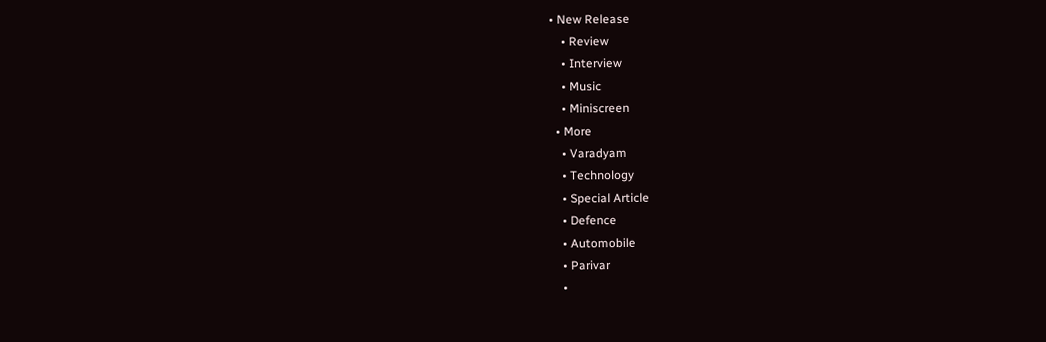• New Release
    • Review
    • Interview
    • Music
    • Miniscreen
  • More
    • Varadyam
    • Technology
    • Special Article
    • Defence
    • Automobile
    • Parivar
    •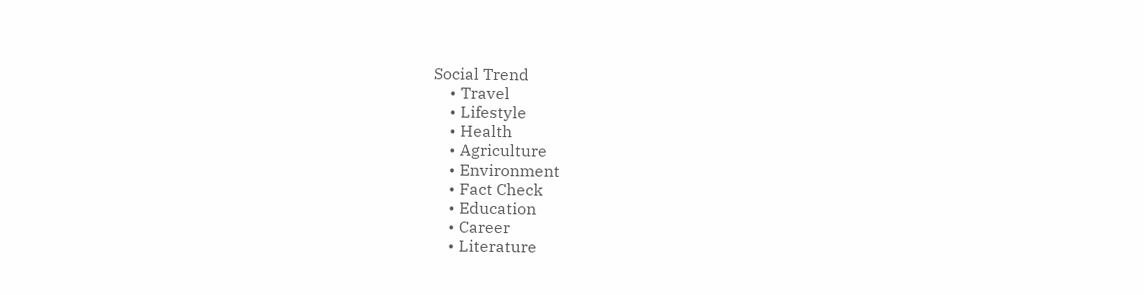Social Trend
    • Travel
    • Lifestyle
    • Health
    • Agriculture
    • Environment
    • Fact Check
    • Education
    • Career
    • Literature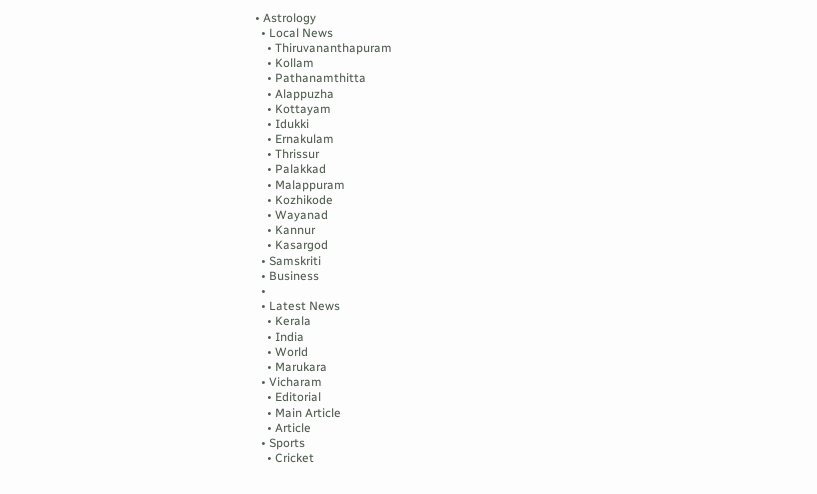• Astrology
  • Local News
    • Thiruvananthapuram
    • Kollam
    • Pathanamthitta
    • Alappuzha
    • Kottayam
    • Idukki
    • Ernakulam
    • Thrissur
    • Palakkad
    • Malappuram
    • Kozhikode
    • Wayanad
    • Kannur
    • Kasargod
  • Samskriti
  • Business
  •
  • Latest News
    • Kerala
    • India
    • World
    • Marukara
  • Vicharam
    • Editorial
    • Main Article
    • Article
  • Sports
    • Cricket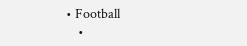• Football
    •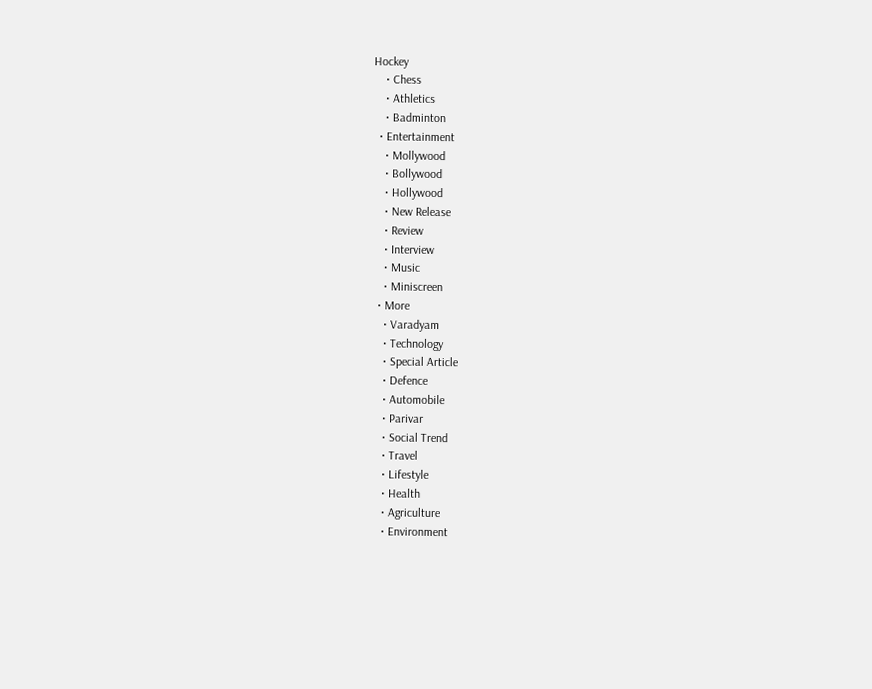Hockey
    • Chess
    • Athletics
    • Badminton
  • Entertainment
    • Mollywood
    • Bollywood
    • Hollywood
    • New Release
    • Review
    • Interview
    • Music
    • Miniscreen
  • More
    • Varadyam
    • Technology
    • Special Article
    • Defence
    • Automobile
    • Parivar
    • Social Trend
    • Travel
    • Lifestyle
    • Health
    • Agriculture
    • Environment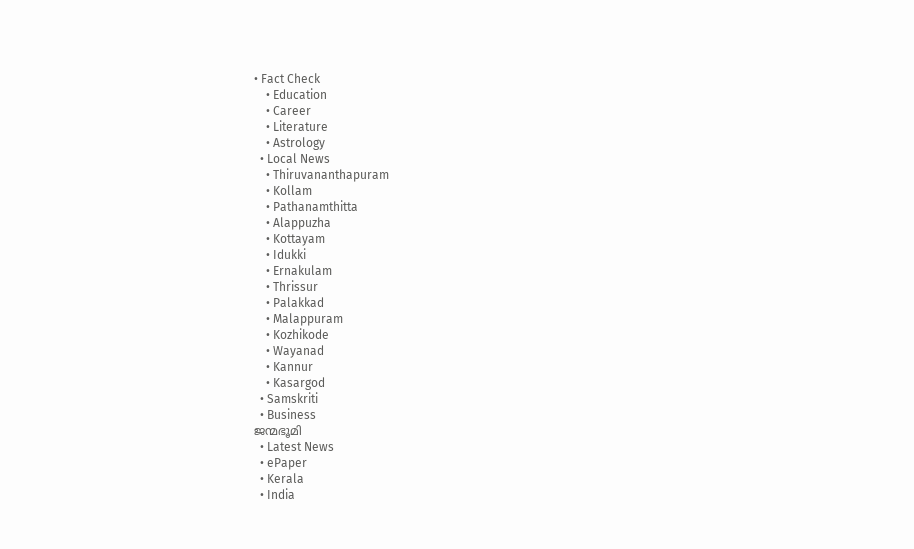• Fact Check
    • Education
    • Career
    • Literature
    • Astrology
  • Local News
    • Thiruvananthapuram
    • Kollam
    • Pathanamthitta
    • Alappuzha
    • Kottayam
    • Idukki
    • Ernakulam
    • Thrissur
    • Palakkad
    • Malappuram
    • Kozhikode
    • Wayanad
    • Kannur
    • Kasargod
  • Samskriti
  • Business
ജന്മഭൂമി
  • Latest News
  • ePaper
  • Kerala
  • India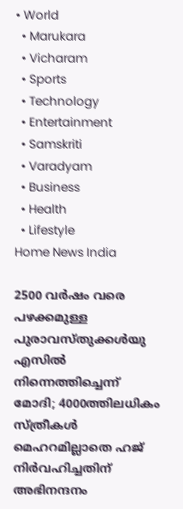• World
  • Marukara
  • Vicharam
  • Sports
  • Technology
  • Entertainment
  • Samskriti
  • Varadyam
  • Business
  • Health
  • Lifestyle
Home News India

2500 വര്‍ഷം വരെ പഴക്കമുള്ള പുരാവസ്തുക്കള്‍യു എസില്‍ നിന്നെത്തിച്ചെന്ന് മോദി; 4000ത്തിലധികം സ്ത്രീകള്‍ മെഹറമില്ലാതെ ഹജ് നിര്‍വഹിച്ചതിന് അഭിനന്ദനം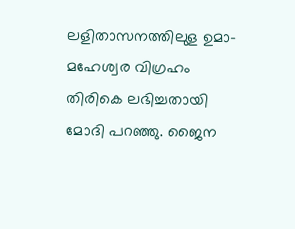ലളിതാസനത്തിലുള ഉമാ-മഹേശ്വര വിഗ്രഹം തിരികെ ലഭിച്ചതായി മോദി പറഞ്ഞു. ജൈന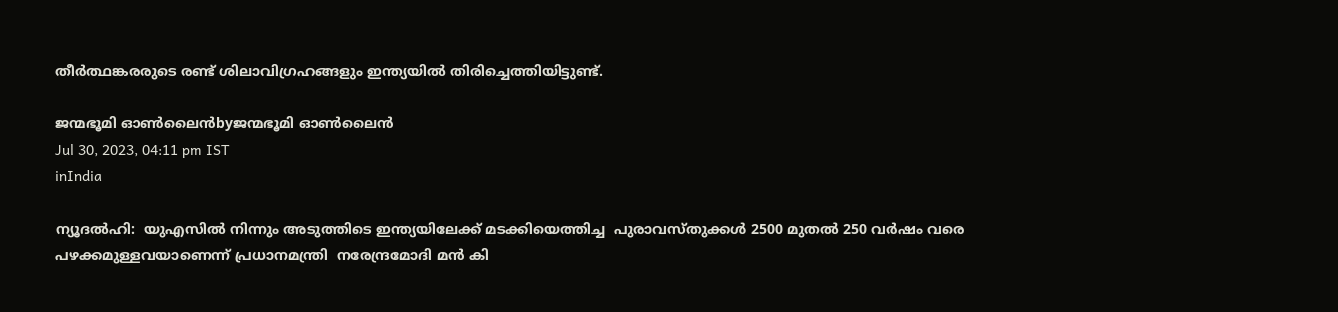തീര്‍ത്ഥങ്കരരുടെ രണ്ട് ശിലാവിഗ്രഹങ്ങളും ഇന്ത്യയില്‍ തിരിച്ചെത്തിയിട്ടുണ്ട്.

ജന്മഭൂമി ഓണ്‍ലൈന്‍byജന്മഭൂമി ഓണ്‍ലൈന്‍
Jul 30, 2023, 04:11 pm IST
inIndia

ന്യൂദല്‍ഹി:  യുഎസില്‍ നിന്നും അടുത്തിടെ ഇന്ത്യയിലേക്ക് മടക്കിയെത്തിച്ച  പുരാവസ്തുക്കള്‍ 2500 മുതല്‍ 250 വര്‍ഷം വരെ പഴക്കമുള്ളവയാണെന്ന് പ്രധാനമന്ത്രി  നരേന്ദ്രമോദി മന്‍ കി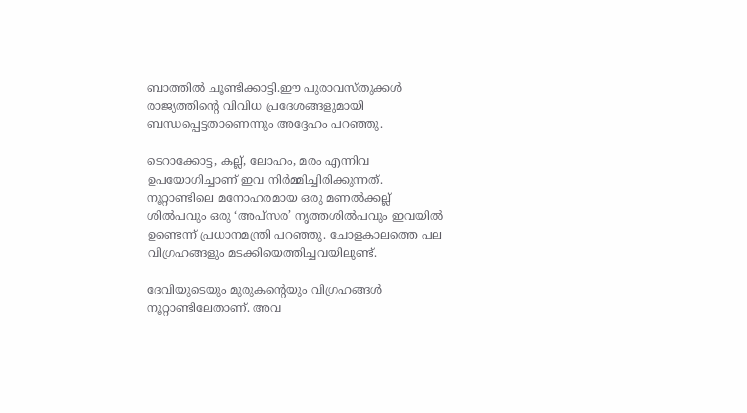ബാത്തില്‍ ചൂണ്ടിക്കാട്ടി.ഈ പുരാവസ്തുക്കള്‍ രാജ്യത്തിന്റെ വിവിധ പ്രദേശങ്ങളുമായി ബന്ധപ്പെട്ടതാണെന്നും അദ്ദേഹം പറഞ്ഞു.

ടെറാക്കോട്ട, കല്ല്, ലോഹം, മരം എന്നിവ ഉപയോഗിച്ചാണ് ഇവ നിര്‍മ്മിച്ചിരിക്കുന്നത്. നൂറ്റാണ്ടിലെ മനോഹരമായ ഒരു മണല്‍ക്കല്ല് ശില്‍പവും ഒരു ‘അപ്‌സര’ നൃത്തശില്‍പവും ഇവയില്‍ ഉണ്ടെന്ന് പ്രധാനമന്ത്രി പറഞ്ഞു. ചോളകാലത്തെ പല വിഗ്രഹങ്ങളും മടക്കിയെത്തിച്ചവയിലുണ്ട്.

ദേവിയുടെയും മുരുകന്റെയും വിഗ്രഹങ്ങള്‍ നൂറ്റാണ്ടിലേതാണ്. അവ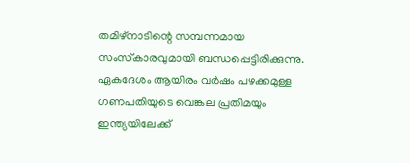തമിഴ്‌നാടിന്റെ സമ്പന്നമായ സംസ്‌കാരവുമായി ബന്ധപ്പെട്ടിരിക്കുന്നു. ഏകദേശം ആയിരം വര്‍ഷം പഴക്കമുള്ള ഗണപതിയുടെ വെങ്കല പ്രതിമയും ഇന്ത്യയിലേക്ക്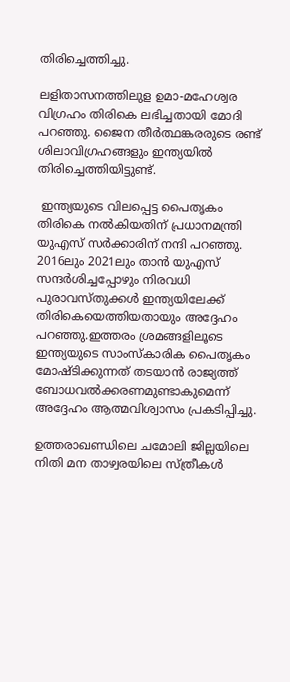തിരിച്ചെത്തിച്ചു.

ലളിതാസനത്തിലുള ഉമാ-മഹേശ്വര വിഗ്രഹം തിരികെ ലഭിച്ചതായി മോദി പറഞ്ഞു. ജൈന തീര്‍ത്ഥങ്കരരുടെ രണ്ട് ശിലാവിഗ്രഹങ്ങളും ഇന്ത്യയില്‍ തിരിച്ചെത്തിയിട്ടുണ്ട്.

 ഇന്ത്യയുടെ വിലപ്പെട്ട പൈതൃകം തിരികെ നല്‍കിയതിന് പ്രധാനമന്ത്രി യുഎസ് സര്‍ക്കാരിന് നന്ദി പറഞ്ഞു. 2016ലും 2021ലും താന്‍ യുഎസ് സന്ദര്‍ശിച്ചപ്പോഴും നിരവധി പുരാവസ്തുക്കള്‍ ഇന്ത്യയിലേക്ക് തിരികെയെത്തിയതായും അദ്ദേഹം പറഞ്ഞു.ഇത്തരം ശ്രമങ്ങളിലൂടെ ഇന്ത്യയുടെ സാംസ്‌കാരിക പൈതൃകം മോഷ്ടിക്കുന്നത് തടയാന്‍ രാജ്യത്ത് ബോധവല്‍ക്കരണമുണ്ടാകുമെന്ന് അദ്ദേഹം ആത്മവിശ്വാസം പ്രകടിപ്പിച്ചു.

ഉത്തരാഖണ്ഡിലെ ചമോലി ജില്ലയിലെ നിതി മന താഴ്വരയിലെ സ്ത്രീകള്‍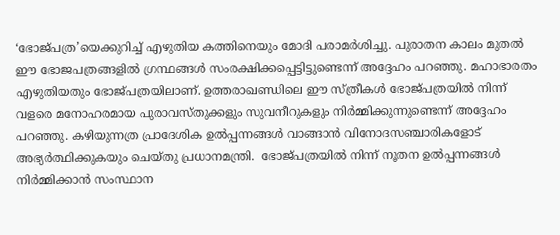‘ഭോജ്പത്ര’യെക്കുറിച്ച് എഴുതിയ കത്തിനെയും മോദി പരാമര്‍ശിച്ചു. പുരാതന കാലം മുതല്‍ ഈ ഭോജപത്രങ്ങളില്‍ ഗ്രന്ഥങ്ങള്‍ സംരക്ഷിക്കപ്പെട്ടിട്ടുണ്ടെന്ന് അദ്ദേഹം പറഞ്ഞു. മഹാഭാരതം എഴുതിയതും ഭോജ്പത്രയിലാണ്. ഉത്തരാഖണ്ഡിലെ ഈ സ്ത്രീകള്‍ ഭോജ്പത്രയില്‍ നിന്ന് വളരെ മനോഹരമായ പുരാവസ്തുക്കളും സുവനീറുകളും നിര്‍മ്മിക്കുന്നുണ്ടെന്ന് അദ്ദേഹം പറഞ്ഞു. കഴിയുന്നത്ര പ്രാദേശിക ഉല്‍പ്പന്നങ്ങള്‍ വാങ്ങാന്‍ വിനോദസഞ്ചാരികളോട് അഭ്യര്‍ത്ഥിക്കുകയും ചെയ്തു പ്രധാനമന്ത്രി.  ഭോജ്പത്രയില്‍ നിന്ന് നൂതന ഉല്‍പ്പന്നങ്ങള്‍ നിര്‍മ്മിക്കാന്‍ സംസ്ഥാന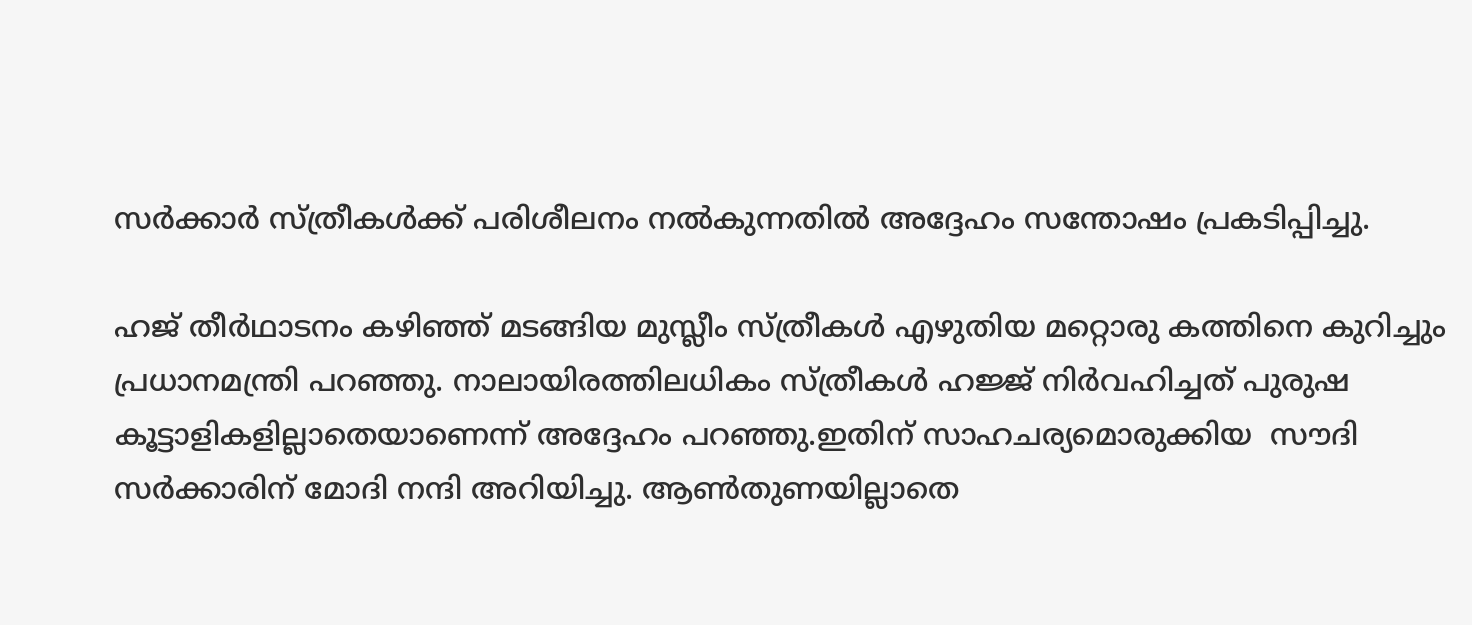സര്‍ക്കാര്‍ സ്ത്രീകള്‍ക്ക് പരിശീലനം നല്‍കുന്നതില്‍ അദ്ദേഹം സന്തോഷം പ്രകടിപ്പിച്ചു.

ഹജ് തീര്‍ഥാടനം കഴിഞ്ഞ് മടങ്ങിയ മുസ്ലീം സ്ത്രീകള്‍ എഴുതിയ മറ്റൊരു കത്തിനെ കുറിച്ചും പ്രധാനമന്ത്രി പറഞ്ഞു. നാലായിരത്തിലധികം സ്ത്രീകള്‍ ഹജ്ജ് നിര്‍വഹിച്ചത് പുരുഷ കൂട്ടാളികളില്ലാതെയാണെന്ന് അദ്ദേഹം പറഞ്ഞു.ഇതിന് സാഹചര്യമൊരുക്കിയ  സൗദി സര്‍ക്കാരിന് മോദി നന്ദി അറിയിച്ചു. ആണ്‍തുണയില്ലാതെ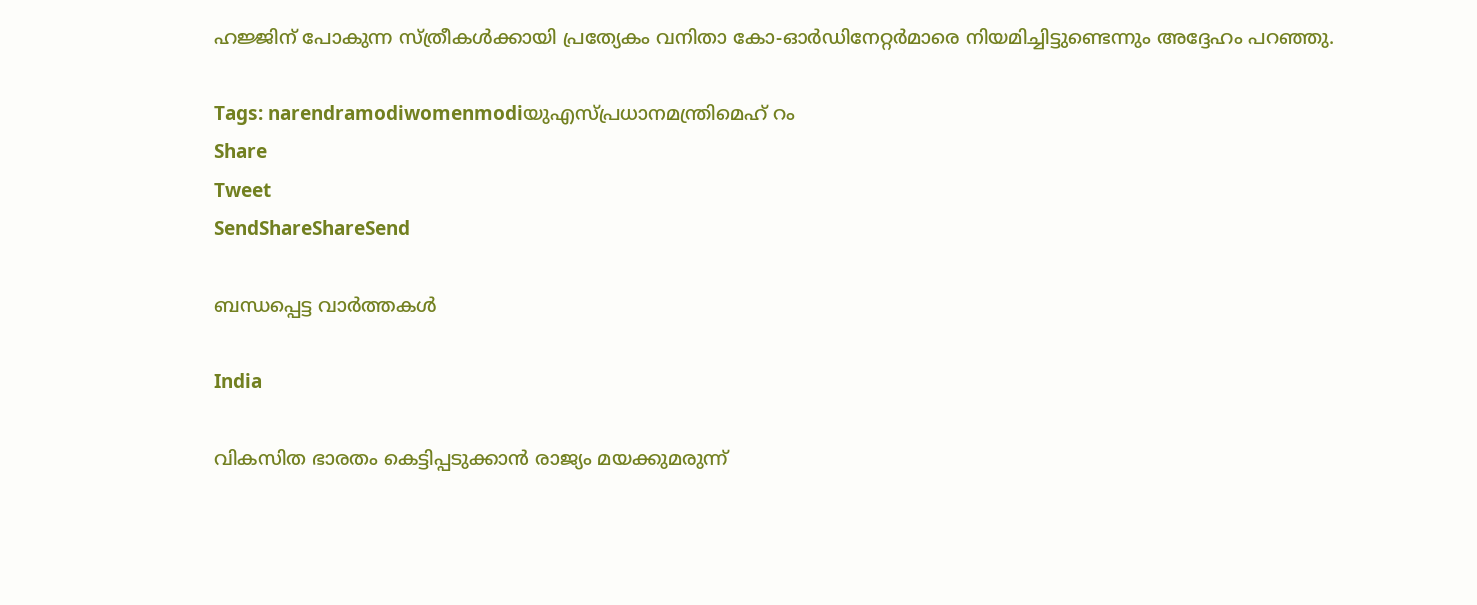ഹജ്ജിന് പോകുന്ന സ്ത്രീകള്‍ക്കായി പ്രത്യേകം വനിതാ കോ-ഓര്‍ഡിനേറ്റര്‍മാരെ നിയമിച്ചിട്ടുണ്ടെന്നും അദ്ദേഹം പറഞ്ഞു.

Tags: narendramodiwomenmodiയുഎസ്പ്രധാനമന്ത്രിമെഹ് റം
Share
Tweet
SendShareShareSend

ബന്ധപ്പെട്ട വാര്‍ത്തകള്‍

India

വികസിത ഭാരതം കെട്ടിപ്പടുക്കാൻ രാജ്യം മയക്കുമരുന്ന്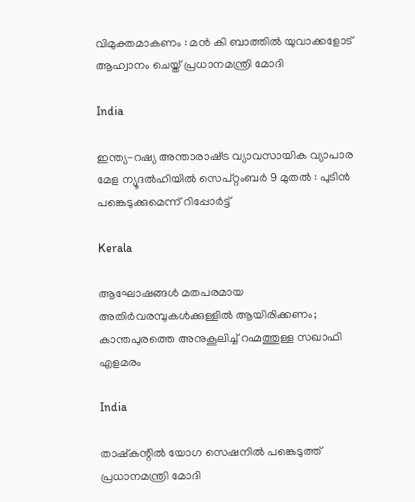വിമുക്തമാകണം : മൻ കി ബാത്തിൽ യുവാക്കളോട് ആഹ്വാനം ചെയ്ത് പ്രധാനമന്ത്രി മോദി

India

ഇന്ത്യ-റഷ്യ അന്താരാഷ്‌ട്ര വ്യാവസായിക വ്യാപാര മേള ന്യൂദൽഹിയിൽ സെപ്റ്റംബർ 9 മുതൽ : പുടിൻ പങ്കെടുക്കുമെന്ന് റിപ്പോർട്ട്

Kerala

ആഘോഷങ്ങൾ മതപരമായ അതിർവരമ്പുകൾക്കുള്ളിൽ ആയിരിക്കണം; കാന്തപുരത്തെ അനുകൂലിച്ച് റഹ്മത്തുള്ള സഖാഫി എളമരം

India

താഷ്‌കന്റിൽ യോഗ സെഷനിൽ പങ്കെടുത്ത് പ്രധാനമന്ത്രി മോദി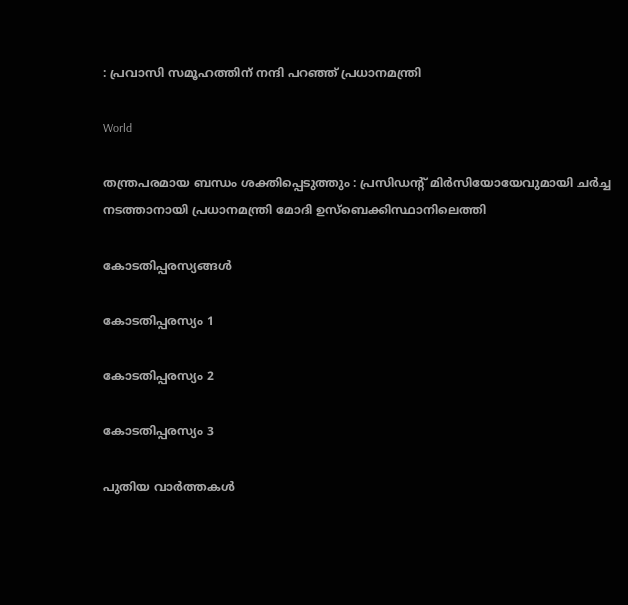: പ്രവാസി സമൂഹത്തിന് നന്ദി പറഞ്ഞ് പ്രധാനമന്ത്രി

World

തന്ത്രപരമായ ബന്ധം ശക്തിപ്പെടുത്തും : പ്രസിഡന്റ് മിർസിയോയേവുമായി ചർച്ച നടത്താനായി പ്രധാനമന്ത്രി മോദി ഉസ്ബെക്കിസ്ഥാനിലെത്തി

കോടതിപ്പരസ്യങ്ങള്‍

കോടതിപ്പരസ്യം 1

കോടതിപ്പരസ്യം 2

കോടതിപ്പരസ്യം 3

പുതിയ വാര്‍ത്തകള്‍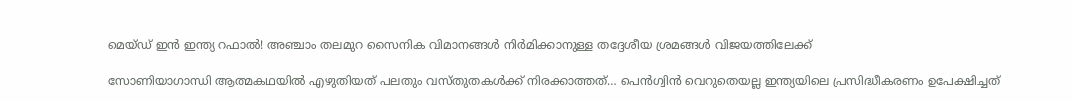മെയ്ഡ് ഇന്‍ ഇന്ത്യ റഫാല്‍! അഞ്ചാം തലമുറ സൈനിക വിമാനങ്ങള്‍ നിര്‍മിക്കാനുള്ള തദ്ദേശീയ ശ്രമങ്ങള്‍ വിജയത്തിലേക്ക്

സോണിയാഗാന്ധി ആത്മകഥയില്‍ എഴുതിയത് പലതും വസ്തുതകള്‍ക്ക് നിരക്കാത്തത്… പെന്‍ഗ്വിന്‍ വെറുതെയല്ല ഇന്ത്യയിലെ പ്രസിദ്ധീകരണം ഉപേക്ഷിച്ചത്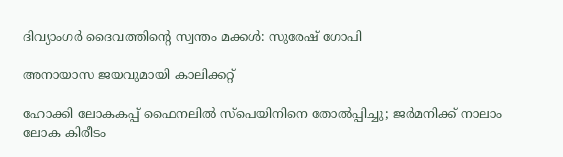ദിവ്യാംഗര്‍ ദൈവത്തിന്റെ സ്വന്തം മക്കള്‍: സുരേഷ് ഗോപി

അനായാസ ജയവുമായി കാലിക്കറ്റ്

ഹോക്കി ലോകകപ്പ് ഫൈനലില്‍ സ്‌പെയിനിനെ തോല്‍പ്പിച്ചു; ജര്‍മനിക്ക് നാലാം ലോക കിരീടം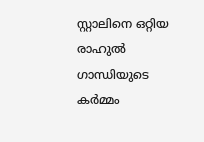സ്റ്റാലിനെ ഒറ്റിയ രാഹുല്‍ ഗാന്ധിയുടെ കര്‍മ്മം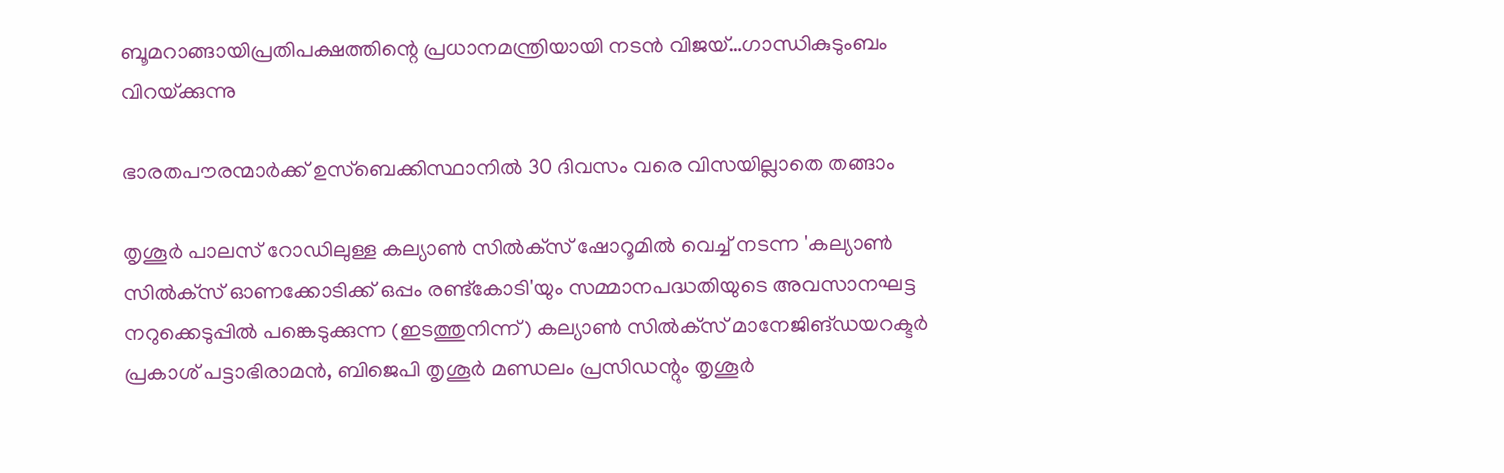ബൂമറാങ്ങായിപ്രതിപക്ഷത്തിന്റെ പ്രധാനമന്ത്രിയായി നടന്‍ വിജയ്…ഗാന്ധികുടുംബം വിറയ്‌ക്കുന്നു

ഭാരതപൗരന്മാര്‍ക്ക് ഉസ്ബെക്കിസ്ഥാനില്‍ 30 ദിവസം വരെ വിസയില്ലാതെ തങ്ങാം

തൃശൂര്‍ പാലസ് റോഡിലുള്ള കല്യാണ്‍ സില്‍ക്‌സ് ഷോറൂമില്‍ വെച്ച് നടന്ന 'കല്യാണ്‍ സില്‍ക്‌സ് ഓണക്കോടിക്ക് ഒപ്പം രണ്ട്‌കോടി'യും സമ്മാനപദ്ധതിയുടെ അവസാനഘട്ട നറുക്കെടുപ്പില്‍ പങ്കെടുക്കുന്ന (ഇടത്തുനിന്ന്) കല്യാണ്‍ സില്‍ക്‌സ് മാനേജിങ്ഡയറക്ടര്‍ പ്രകാശ് പട്ടാഭിരാമന്‍, ബിജെപി തൃശൂര്‍ മണ്ഡലം പ്രസിഡന്റും തൃശൂര്‍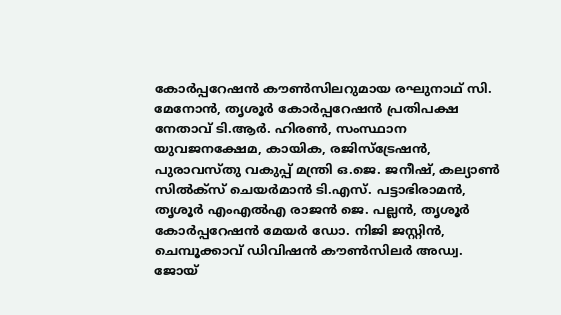കോര്‍പ്പറേഷന്‍ കൗണ്‍സിലറുമായ രഘുനാഥ് സി. മേനോന്‍, തൃശൂര്‍ കോര്‍പ്പറേഷന്‍ പ്രതിപക്ഷ നേതാവ് ടി.ആര്‍. ഹിരണ്‍, സംസ്ഥാന യുവജനക്ഷേമ, കായിക, രജിസ്‌ട്രേഷന്‍, പുരാവസ്തു വകുപ്പ് മന്ത്രി ഒ.ജെ. ജനീഷ്, കല്യാണ്‍ സില്‍ക്‌സ് ചെയര്‍മാന്‍ ടി.എസ്. പട്ടാഭിരാമന്‍, തൃശൂര്‍ എംഎല്‍എ രാജന്‍ ജെ. പല്ലന്‍, തൃശൂര്‍ കോര്‍പ്പറേഷന്‍ മേയര്‍ ഡോ. നിജി ജസ്റ്റിന്‍, ചെമ്പൂക്കാവ് ഡിവിഷന്‍ കൗണ്‍സിലര്‍ അഡ്വ. ജോയ്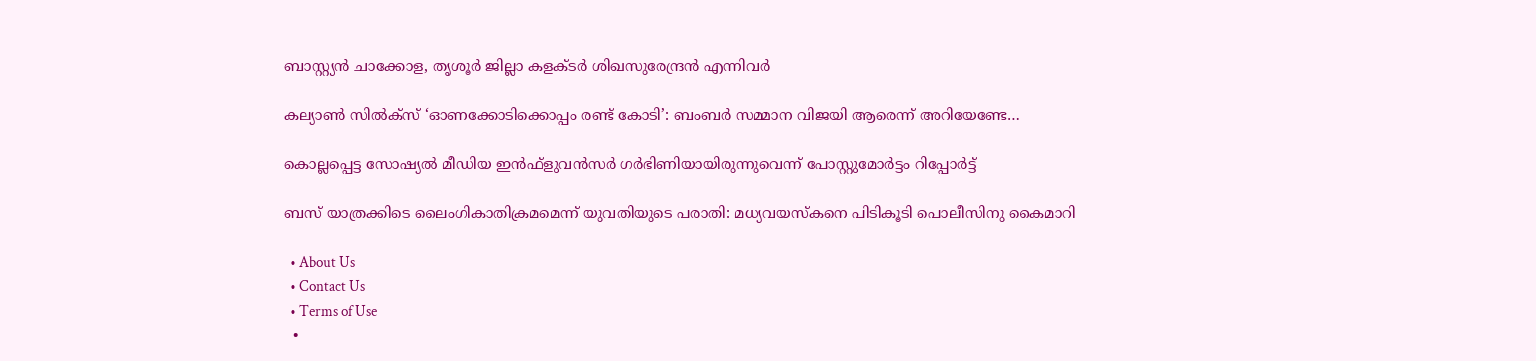ബാസ്റ്റ്യന്‍ ചാക്കോള, തൃശൂര്‍ ജില്ലാ കളക്ടര്‍ ശിഖസുരേന്ദ്രന്‍ എന്നിവര്‍

കല്യാണ്‍ സില്‍ക്‌സ് ‘ഓണക്കോടിക്കൊപ്പം രണ്ട് കോടി’: ബംബര്‍ സമ്മാന വിജയി ആരെന്ന് അറിയേണ്ടേ…

കൊല്ലപ്പെട്ട സോഷ്യല്‍ മീഡിയ ഇന്‍ഫ്‌ളുവന്‍സര്‍ ഗര്‍ഭിണിയായിരുന്നുവെന്ന് പോസ്റ്റുമോര്‍ട്ടം റിപ്പോര്‍ട്ട്

ബസ് യാത്രക്കിടെ ലൈംഗികാതിക്രമമെന്ന് യുവതിയുടെ പരാതി: മധ്യവയസ്‌കനെ പിടികൂടി പൊലീസിനു കൈമാറി

  • About Us
  • Contact Us
  • Terms of Use
  •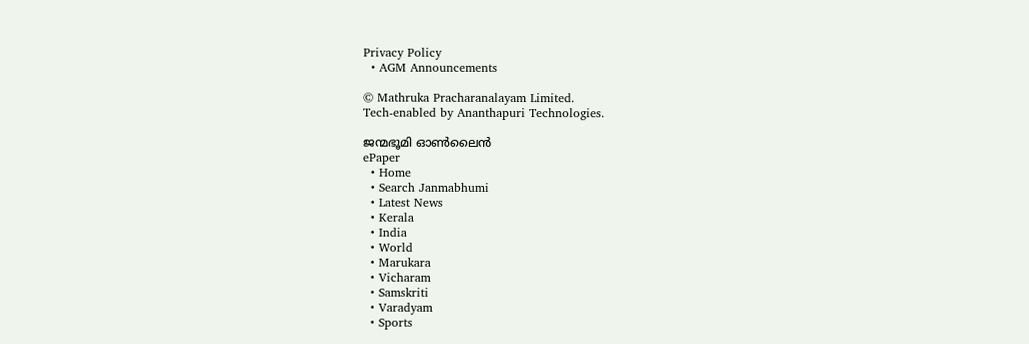Privacy Policy
  • AGM Announcements

© Mathruka Pracharanalayam Limited.
Tech-enabled by Ananthapuri Technologies.

ജന്മഭൂമി ഓണ്‍ലൈന്‍
ePaper
  • Home
  • Search Janmabhumi
  • Latest News
  • Kerala
  • India
  • World
  • Marukara
  • Vicharam
  • Samskriti
  • Varadyam
  • Sports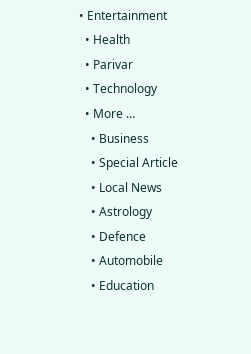• Entertainment
  • Health
  • Parivar
  • Technology
  • More …
    • Business
    • Special Article
    • Local News
    • Astrology
    • Defence
    • Automobile
    • Education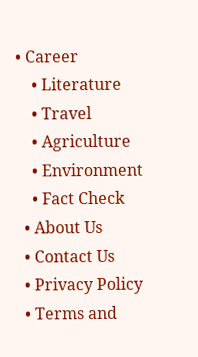• Career
    • Literature
    • Travel
    • Agriculture
    • Environment
    • Fact Check
  • About Us
  • Contact Us
  • Privacy Policy
  • Terms and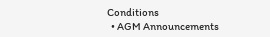Conditions
  • AGM Announcements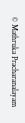© Mathruka Pracharanalayam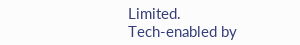Limited.
Tech-enabled by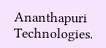Ananthapuri Technologies.